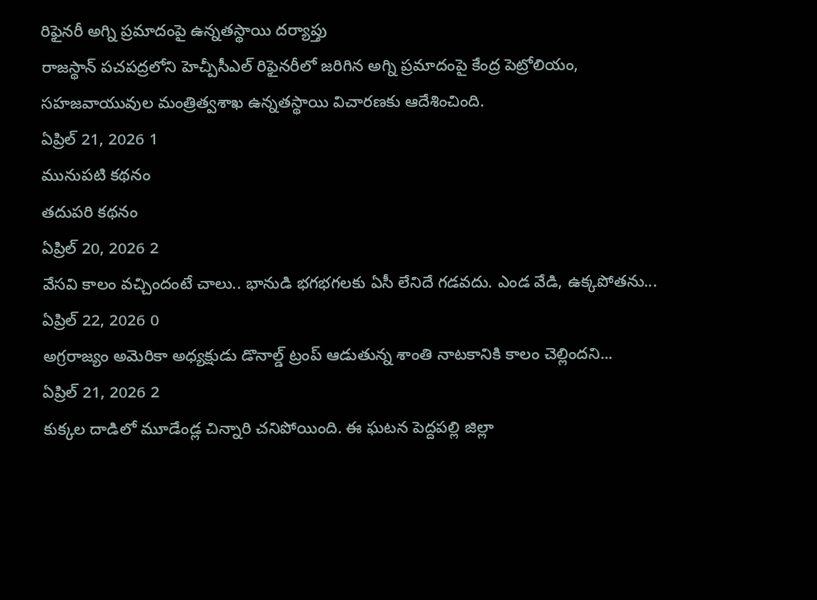రిఫైనరీ అగ్ని ప్రమాదంపై ఉన్నతస్థాయి దర్యాప్తు
రాజస్థాన్ పచపద్రలోని హెచ్పీసీఎల్ రిఫైనరీలో జరిగిన అగ్ని ప్రమాదంపై కేంద్ర పెట్రోలియం, సహజవాయువుల మంత్రిత్వశాఖ ఉన్నతస్థాయి విచారణకు ఆదేశించింది.
ఏప్రిల్ 21, 2026 1
మునుపటి కథనం
తదుపరి కథనం
ఏప్రిల్ 20, 2026 2
వేసవి కాలం వచ్చిందంటే చాలు.. భానుడి భగభగలకు ఏసీ లేనిదే గడవదు. ఎండ వేడి, ఉక్కపోతను...
ఏప్రిల్ 22, 2026 0
అగ్రరాజ్యం అమెరికా అధ్యక్షుడు డొనాల్డ్ ట్రంప్ ఆడుతున్న శాంతి నాటకానికి కాలం చెల్లిందని...
ఏప్రిల్ 21, 2026 2
కుక్కల దాడిలో మూడేండ్ల చిన్నారి చనిపోయింది. ఈ ఘటన పెద్దపల్లి జిల్లా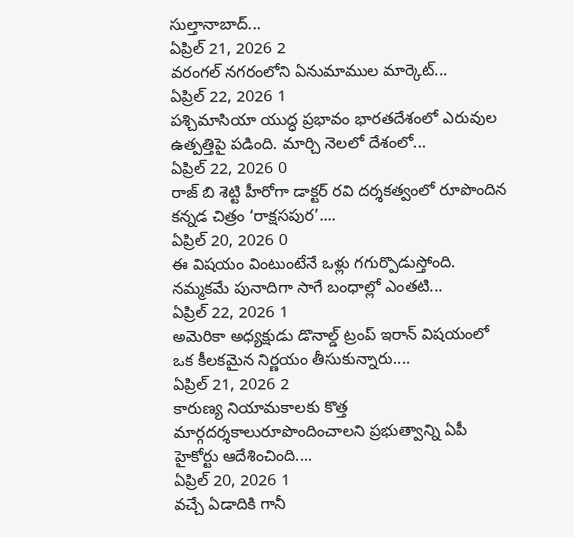సుల్తానాబాద్...
ఏప్రిల్ 21, 2026 2
వరంగల్ నగరంలోని ఏనుమాముల మార్కెట్...
ఏప్రిల్ 22, 2026 1
పశ్చిమాసియా యుద్ధ ప్రభావం భారతదేశంలో ఎరువుల ఉత్పత్తిపై పడింది. మార్చి నెలలో దేశంలో...
ఏప్రిల్ 22, 2026 0
రాజ్ బి శెట్టి హీరోగా డాక్టర్ రవి దర్శకత్వంలో రూపొందిన కన్నడ చిత్రం ‘రాక్షసపుర’....
ఏప్రిల్ 20, 2026 0
ఈ విషయం వింటుంటేనే ఒళ్లు గగుర్పొడుస్తోంది. నమ్మకమే పునాదిగా సాగే బంధాల్లో ఎంతటి...
ఏప్రిల్ 22, 2026 1
అమెరికా అధ్యక్షుడు డొనాల్డ్ ట్రంప్ ఇరాన్ విషయంలో ఒక కీలకమైన నిర్ణయం తీసుకున్నారు....
ఏప్రిల్ 21, 2026 2
కారుణ్య నియామకాలకు కొత్త మార్గదర్శకాలురూపొందించాలని ప్రభుత్వాన్ని ఏపీ హైకోర్టు ఆదేశించింది....
ఏప్రిల్ 20, 2026 1
వచ్చే ఏడాదికి గానీ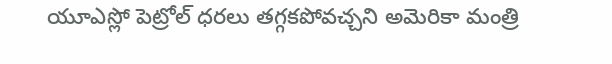యూఎస్లో పెట్రోల్ ధరలు తగ్గకపోవచ్చని అమెరికా మంత్రి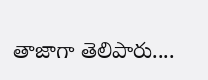తాజాగా తెలిపారు....